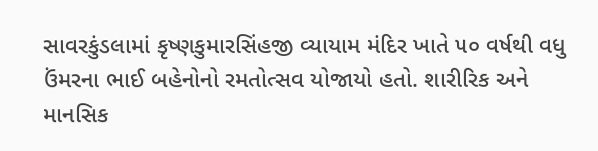સાવરકુંડલામાં કૃષ્ણકુમારસિંહજી વ્યાયામ મંદિર ખાતે ૫૦ વર્ષથી વધુ ઉંમરના ભાઈ બહેનોનો રમતોત્સવ યોજાયો હતો. શારીરિક અને માનસિક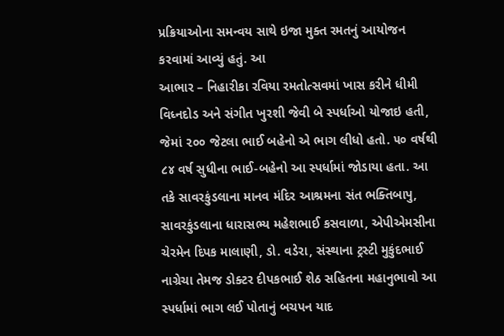પ્રક્રિયાઓના સમન્વય સાથે ઇજા મુક્ત રમતનું આયોજન કરવામાં આવ્યું હતું. આ
આભાર – નિહારીકા રવિયા રમતોત્સવમાં ખાસ કરીને ધીમી વિધ્નદોડ અને સંગીત ખુરશી જેવી બે સ્પર્ધાઓ યોજાઇ હતી, જેમાં ૨૦૦ જેટલા ભાઈ બહેનો એ ભાગ લીધો હતો. ૫૦ વર્ષથી ૮૪ વર્ષ સુધીના ભાઈ-બહેનો આ સ્પર્ધામાં જોડાયા હતા. આ તકે સાવરકુંડલાના માનવ મંદિર આશ્રમના સંત ભક્તિબાપુ, સાવરકુંડલાના ધારાસભ્ય મહેશભાઈ કસવાળા, એપીએમસીના ચેરમેન દિપક માલાણી, ડો. વડેરા, સંસ્થાના ટ્રસ્ટી મુકુંદભાઈ નાગ્રેચા તેમજ ડોક્ટર દીપકભાઈ શેઠ સહિતના મહાનુભાવો આ સ્પર્ધામાં ભાગ લઈ પોતાનું બચપન યાદ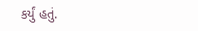કર્યું હતું.